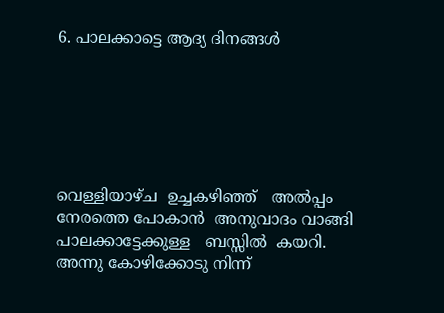6. പാലക്കാട്ടെ ആദ്യ ദിനങ്ങള്‍






വെള്ളിയാഴ്ച  ഉച്ചകഴിഞ്ഞ്   അല്‍പ്പം  നേരത്തെ പോകാന്‍  അനുവാദം വാങ്ങി പാലക്കാട്ടേക്കുള്ള   ബസ്സില്‍  കയറി. അന്നു കോഴിക്കോടു നിന്ന്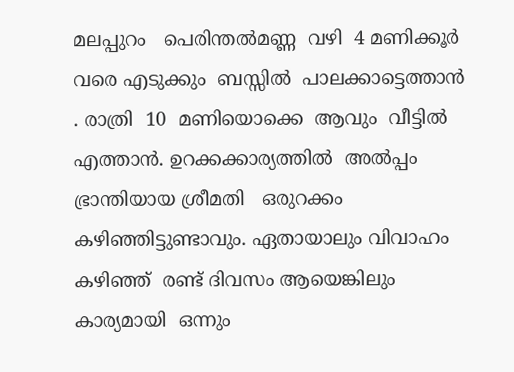മലപ്പുറം   പെരിന്തല്‍മണ്ണ  വഴി  4 മണിക്കൂര്‍   വരെ എടുക്കും  ബസ്സില്‍  പാലക്കാട്ടെത്താന്‍ . രാത്രി  10  മണിയൊക്കെ  ആവും  വീട്ടില്‍ എത്താന്‍. ഉറക്കക്കാര്യത്തില്‍  അല്‍പ്പം ഭ്രാന്തിയായ ശ്രീമതി   ഒരുറക്കം കഴിഞ്ഞിട്ടുണ്ടാവും. ഏതായാലും വിവാഹം  കഴിഞ്ഞ്  രണ്ട് ദിവസം ആയെങ്കിലും കാര്യമായി  ഒന്നും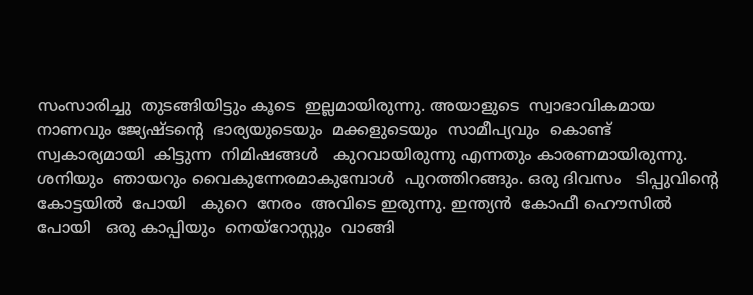സംസാരിച്ചു  തുടങ്ങിയിട്ടും കൂടെ  ഇല്ലമായിരുന്നു. അയാളുടെ  സ്വാഭാവികമായ നാണവും ജ്യേഷ്ടന്‍റെ  ഭാര്യയുടെയും  മക്കളുടെയും  സാമീപ്യവും  കൊണ്ട് സ്വകാര്യമായി  കിട്ടുന്ന  നിമിഷങ്ങള്‍   കുറവായിരുന്നു എന്നതും കാരണമായിരുന്നു. ശനിയും  ഞായറും വൈകുന്നേരമാകുമ്പോള്‍  പുറത്തിറങ്ങും. ഒരു ദിവസം   ടിപ്പുവിന്‍റെ  കോട്ടയില്‍  പോയി   കുറെ  നേരം  അവിടെ ഇരുന്നു. ഇന്ത്യന്‍  കോഫീ ഹൌസില്‍  പോയി   ഒരു കാപ്പിയും  നെയ്റോസ്റ്റും  വാങ്ങി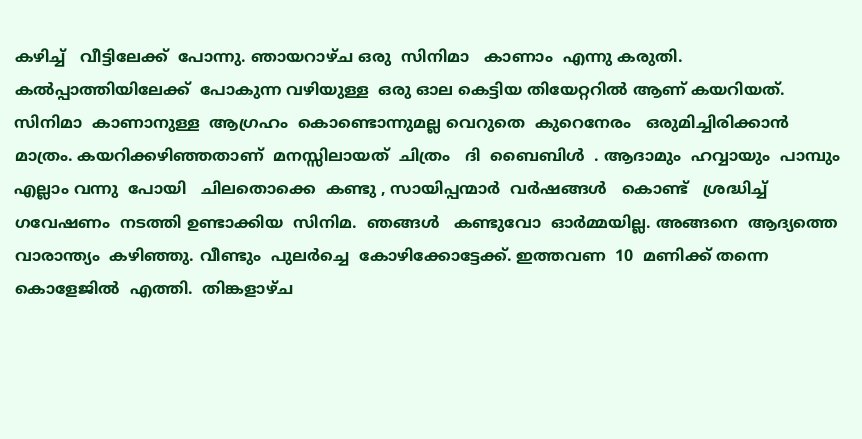കഴിച്ച്   വീട്ടിലേക്ക്  പോന്നു. ഞായറാഴ്ച ഒരു  സിനിമാ   കാണാം  എന്നു കരുതി.  കല്‍പ്പാത്തിയിലേക്ക്  പോകുന്ന വഴിയുള്ള  ഒരു ഓല കെട്ടിയ തിയേറ്ററില്‍ ആണ് കയറിയത്. സിനിമാ  കാണാനുള്ള  ആഗ്രഹം  കൊണ്ടൊന്നുമല്ല വെറുതെ  കുറെനേരം   ഒരുമിച്ചിരിക്കാന്‍   മാത്രം. കയറിക്കഴിഞ്ഞതാണ്  മനസ്സിലായത്  ചിത്രം   ദി  ബൈബിള്‍  . ആദാമും  ഹവ്വായും  പാമ്പും എല്ലാം വന്നു  പോയി   ചിലതൊക്കെ  കണ്ടു , സായിപ്പന്മാര്‍  വര്‍ഷങ്ങള്‍   കൊണ്ട്   ശ്രദ്ധിച്ച്  ഗവേഷണം  നടത്തി ഉണ്ടാക്കിയ  സിനിമ.  ഞങ്ങള്‍   കണ്ടുവോ  ഓര്‍മ്മയില്ല. അങ്ങനെ  ആദ്യത്തെ  വാരാന്ത്യം  കഴിഞ്ഞു. വീണ്ടും  പുലര്‍ച്ചെ  കോഴിക്കോട്ടേക്ക്. ഇത്തവണ  10  മണിക്ക് തന്നെ  കൊളേജില്‍  എത്തി.  തിങ്കളാഴ്ച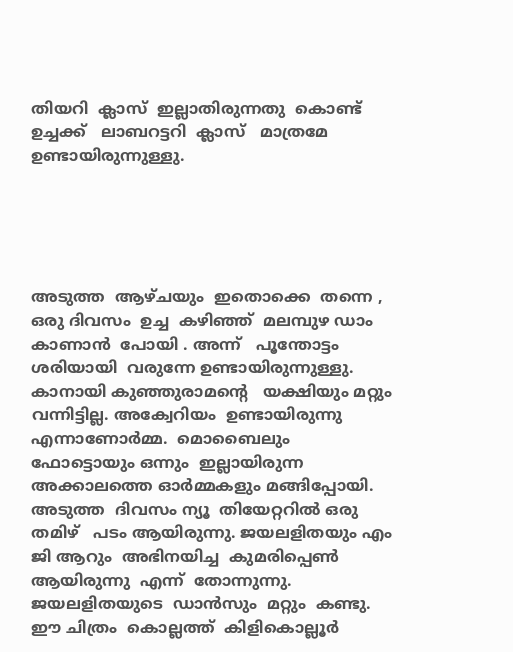തിയറി  ക്ലാസ്  ഇല്ലാതിരുന്നതു  കൊണ്ട്  ഉച്ചക്ക്   ലാബറട്ടറി  ക്ലാസ്   മാത്രമേ  ഉണ്ടായിരുന്നുള്ളു.





അടുത്ത  ആഴ്ചയും  ഇതൊക്കെ  തന്നെ , ഒരു ദിവസം  ഉച്ച  കഴിഞ്ഞ്  മലമ്പുഴ ഡാം  കാണാന്‍  പോയി . അന്ന്   പൂന്തോട്ടം ശരിയായി  വരുന്നേ ഉണ്ടായിരുന്നുള്ളു. കാനായി കുഞ്ഞുരാമന്‍റെ   യക്ഷിയും മറ്റും  വന്നിട്ടില്ല. അക്വേറിയം  ഉണ്ടായിരുന്നു എന്നാണോര്‍മ്മ.  മൊബൈലും  ഫോട്ടൊയും ഒന്നും  ഇല്ലായിരുന്ന അക്കാലത്തെ ഓര്‍മ്മകളും മങ്ങിപ്പോയി. അടുത്ത  ദിവസം ന്യൂ  തിയേറ്ററില്‍ ഒരു തമിഴ്   പടം ആയിരുന്നു. ജയലളിതയും എം ജി ആറും  അഭിനയിച്ച  കുമരിപ്പെണ്‍  ആയിരുന്നു  എന്ന്  തോന്നുന്നു. ജയലളിതയുടെ  ഡാന്‍സും  മറ്റും  കണ്ടു.  ഈ ചിത്രം  കൊല്ലത്ത്  കിളികൊല്ലൂര്‍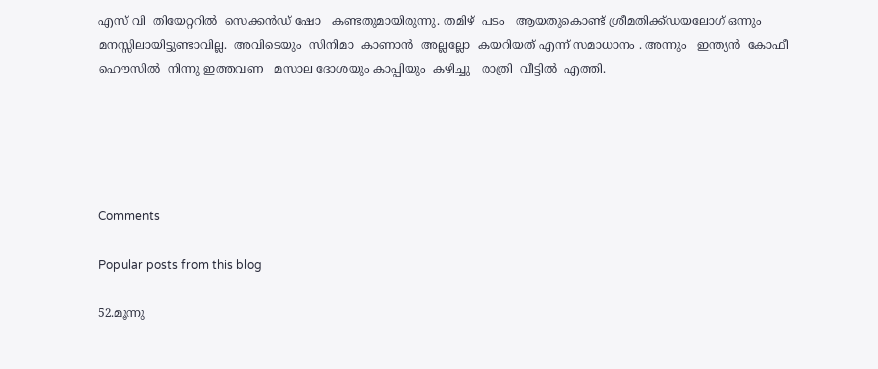എസ് വി  തിയേറ്ററില്‍  സെക്കന്‍ഡ് ഷോ   കണ്ടതുമായിരുന്നു. തമിഴ്  പടം   ആയതുകൊണ്ട് ശ്രീമതിക്ക്ഡയലോഗ് ഒന്നും  മനസ്സിലായിട്ടുണ്ടാവില്ല.  അവിടെയും  സിനിമാ  കാണാന്‍  അല്ലല്ലോ  കയറിയത് എന്ന് സമാധാനം . അന്നും   ഇന്ത്യന്‍  കോഫീ ഹൌസില്‍  നിന്നു ഇത്തവണ   മസാല ദോശയും കാപ്പിയും  കഴിച്ചു   രാത്രി  വീട്ടില്‍  എത്തി.





Comments

Popular posts from this blog

52.മൂന്നു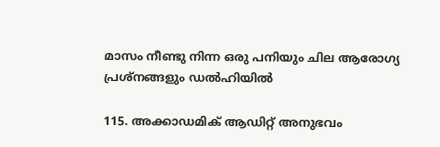മാസം നീണ്ടു നിന്ന ഒരു പനിയും ചില ആരോഗ്യ പ്രശ്നങ്ങളും ഡല്‍ഹിയില്‍

115. അക്കാഡമിക് ആഡിറ്റ് അനുഭവം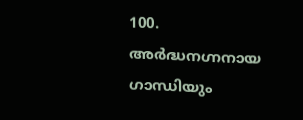100. അര്‍ദ്ധനഗ്നനായ ഗാന്ധിയും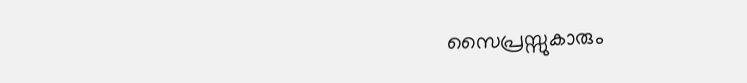സൈപ്രസ്സുകാരും